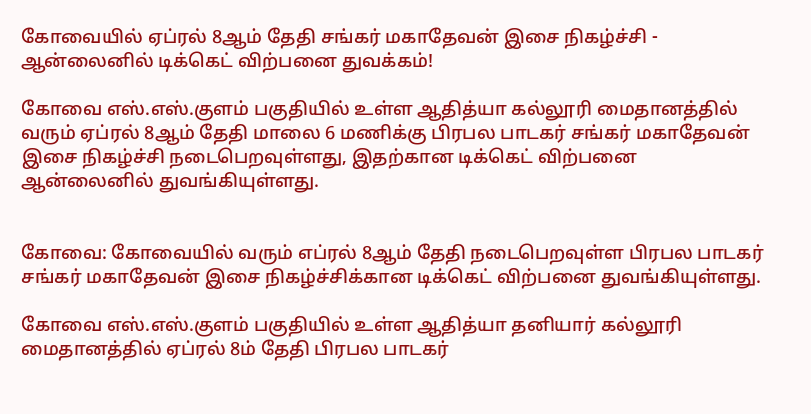கோவையில் ஏப்ரல் 8ஆம் தேதி சங்கர் மகாதேவன் இசை நிகழ்ச்சி - ஆன்லைனில் டிக்கெட் விற்பனை துவக்கம்!

கோவை எஸ்.எஸ்.குளம் பகுதியில் உள்ள ஆதித்யா கல்லூரி மைதானத்தில் வரும் ஏப்ரல் 8ஆம் தேதி மாலை 6 மணிக்கு பிரபல பாடகர் சங்கர் மகாதேவன் இசை நிகழ்ச்சி நடைபெறவுள்ளது, இதற்கான டிக்கெட் விற்பனை ஆன்லைனில் துவங்கியுள்ளது.


கோவை: கோவையில் வரும் எப்ரல் 8ஆம் தேதி நடைபெறவுள்ள பிரபல பாடகர் சங்கர் மகாதேவன் இசை நிகழ்ச்சிக்கான டிக்கெட் விற்பனை துவங்கியுள்ளது.

கோவை எஸ்.எஸ்.குளம் பகுதியில் உள்ள ஆதித்யா தனியார் கல்லூரி மைதானத்தில் ஏப்ரல் 8ம் தேதி பிரபல பாடகர்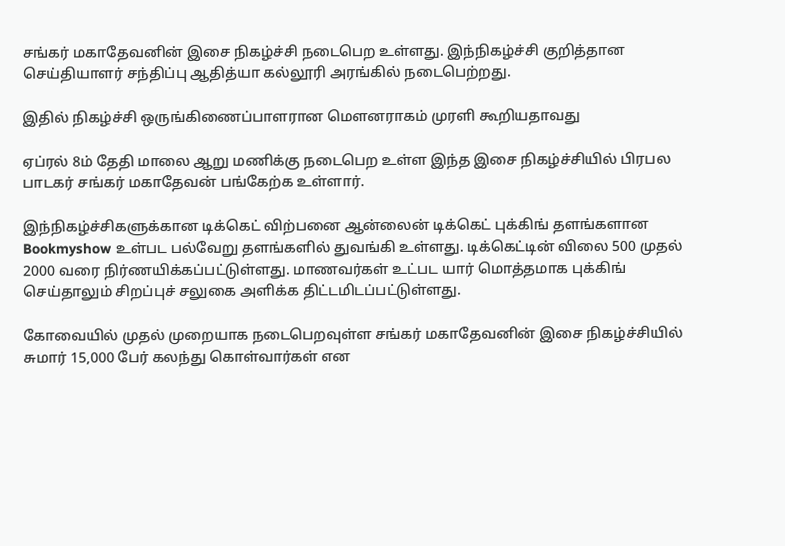சங்கர் மகாதேவனின் இசை நிகழ்ச்சி நடைபெற உள்ளது. இந்நிகழ்ச்சி குறித்தான செய்தியாளர் சந்திப்பு ஆதித்யா கல்லூரி அரங்கில் நடைபெற்றது.

இதில் நிகழ்ச்சி ஒருங்கிணைப்பாளரான மௌனராகம் முரளி கூறியதாவது

ஏப்ரல் 8ம் தேதி மாலை ஆறு மணிக்கு நடைபெற உள்ள இந்த இசை நிகழ்ச்சியில் பிரபல பாடகர் சங்கர் மகாதேவன் பங்கேற்க உள்ளார்.

இந்நிகழ்ச்சிகளுக்கான டிக்கெட் விற்பனை ஆன்லைன் டிக்கெட் புக்கிங் தளங்களான Bookmyshow உள்பட பல்வேறு தளங்களில் துவங்கி உள்ளது. டிக்கெட்டின் விலை 500 முதல் 2000 வரை நிர்ணயிக்கப்பட்டுள்ளது. மாணவர்கள் உட்பட யார் மொத்தமாக புக்கிங் செய்தாலும் சிறப்புச் சலுகை அளிக்க திட்டமிடப்பட்டுள்ளது.

கோவையில் முதல் முறையாக நடைபெறவுள்ள சங்கர் மகாதேவனின் இசை நிகழ்ச்சியில் சுமார் 15,000 பேர் கலந்து கொள்வார்கள் என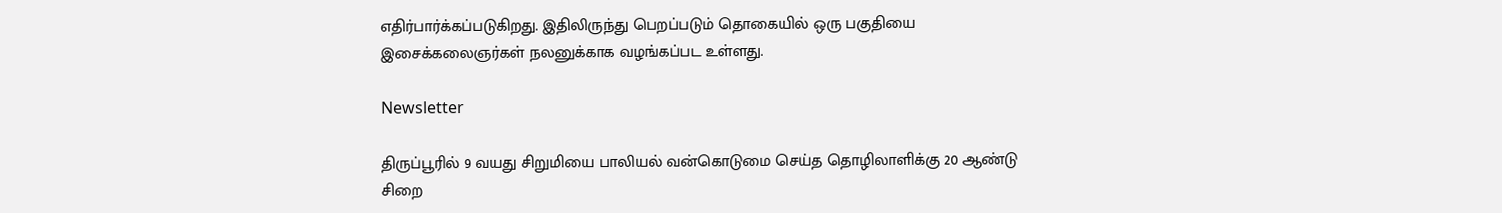எதிர்பார்க்கப்படுகிறது. இதிலிருந்து பெறப்படும் தொகையில் ஒரு பகுதியை இசைக்கலைஞர்கள் நலனுக்காக வழங்கப்பட உள்ளது.

Newsletter

திருப்பூரில் 9 வயது சிறுமியை பாலியல் வன்கொடுமை செய்த தொழிலாளிக்கு 20 ஆண்டு சிறை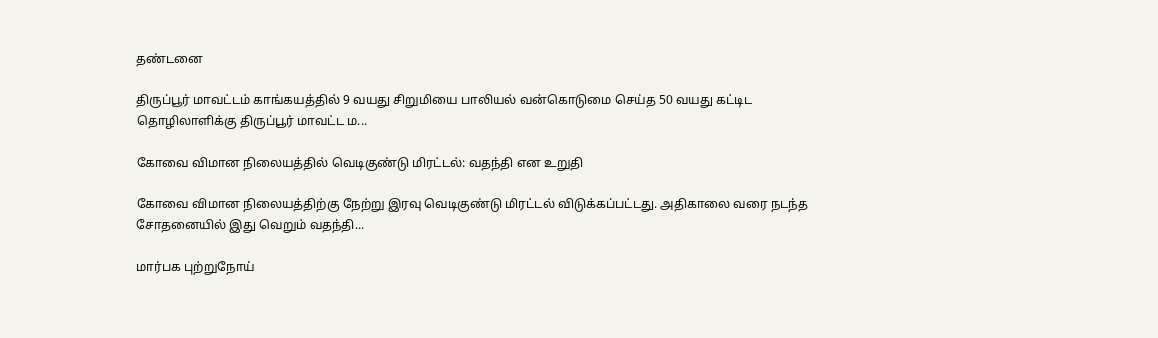தண்டனை

திருப்பூர் மாவட்டம் காங்கயத்தில் 9 வயது சிறுமியை பாலியல் வன்கொடுமை செய்த 50 வயது கட்டிட தொழிலாளிக்கு திருப்பூர் மாவட்ட ம...

கோவை விமான நிலையத்தில் வெடிகுண்டு மிரட்டல்: வதந்தி என உறுதி

கோவை விமான நிலையத்திற்கு நேற்று இரவு வெடிகுண்டு மிரட்டல் விடுக்கப்பட்டது. அதிகாலை வரை நடந்த சோதனையில் இது வெறும் வதந்தி...

மார்பக புற்றுநோய்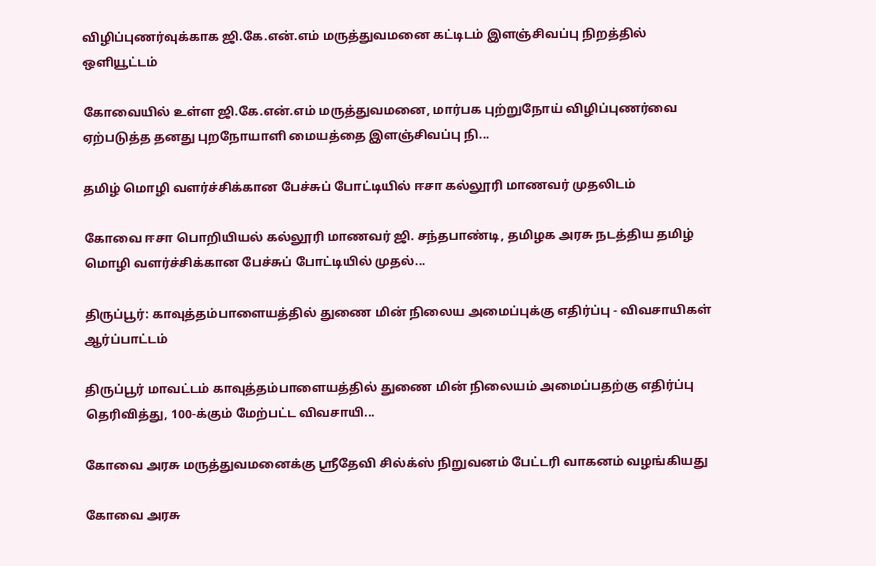விழிப்புணர்வுக்காக ஜி.கே.என்.எம் மருத்துவமனை கட்டிடம் இளஞ்சிவப்பு நிறத்தில் ஒளியூட்டம்

கோவையில் உள்ள ஜி.கே.என்.எம் மருத்துவமனை, மார்பக புற்றுநோய் விழிப்புணர்வை ஏற்படுத்த தனது புறநோயாளி மையத்தை இளஞ்சிவப்பு நி...

தமிழ் மொழி வளர்ச்சிக்கான பேச்சுப் போட்டியில் ஈசா கல்லூரி மாணவர் முதலிடம்

கோவை ஈசா பொறியியல் கல்லூரி மாணவர் ஜி. சந்தபாண்டி, தமிழக அரசு நடத்திய தமிழ் மொழி வளர்ச்சிக்கான பேச்சுப் போட்டியில் முதல்...

திருப்பூர்: காவுத்தம்பாளையத்தில் துணை மின் நிலைய அமைப்புக்கு எதிர்ப்பு - விவசாயிகள் ஆர்ப்பாட்டம்

திருப்பூர் மாவட்டம் காவுத்தம்பாளையத்தில் துணை மின் நிலையம் அமைப்பதற்கு எதிர்ப்பு தெரிவித்து, 100-க்கும் மேற்பட்ட விவசாயி...

கோவை அரசு மருத்துவமனைக்கு ஸ்ரீதேவி சில்க்ஸ் நிறுவனம் பேட்டரி வாகனம் வழங்கியது

கோவை அரசு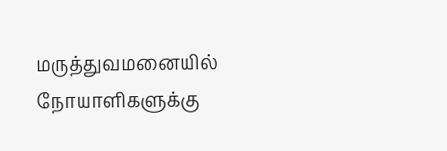மருத்துவமனையில் நோயாளிகளுக்கு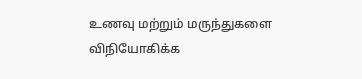உணவு மற்றும் மருந்துகளை விநியோகிக்க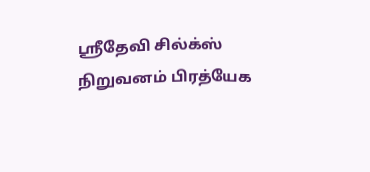ஸ்ரீதேவி சில்க்ஸ் நிறுவனம் பிரத்யேக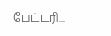பேட்டரி...